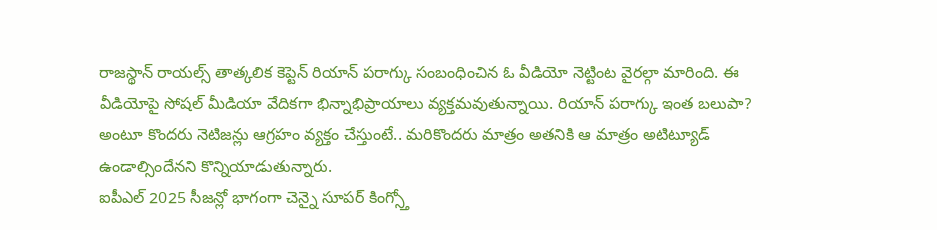రాజస్థాన్ రాయల్స్ తాత్కలిక కెప్టెన్ రియాన్ పరాగ్కు సంబంధించిన ఓ వీడియో నెట్టింట వైరల్గా మారింది. ఈ వీడియోపై సోషల్ మీడియా వేదికగా భిన్నాభిప్రాయాలు వ్యక్తమవుతున్నాయి. రియాన్ పరాగ్కు ఇంత బలుపా? అంటూ కొందరు నెటిజన్లు ఆగ్రహం వ్యక్తం చేస్తుంటే.. మరికొందరు మాత్రం అతనికి ఆ మాత్రం అటిట్యూడ్ ఉండాల్సిందేనని కొన్నియాడుతున్నారు.
ఐపీఎల్ 2025 సీజన్లో భాగంగా చెన్నై సూపర్ కింగ్స్తో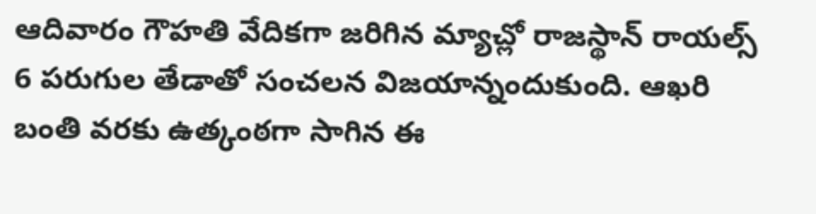ఆదివారం గౌహతి వేదికగా జరిగిన మ్యాచ్లో రాజస్థాన్ రాయల్స్ 6 పరుగుల తేడాతో సంచలన విజయాన్నందుకుంది. ఆఖరి బంతి వరకు ఉత్కంఠగా సాగిన ఈ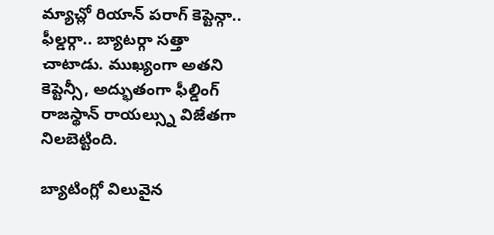మ్యాచ్లో రియాన్ పరాగ్ కెప్టెన్గా.. ఫీల్డర్గా.. బ్యాటర్గా సత్తా చాటాడు. ముఖ్యంగా అతని కెప్టెన్సీ, అద్భుతంగా ఫీల్డింగ్ రాజస్థాన్ రాయల్స్ను విజేతగా నిలబెట్టింది.

బ్యాటింగ్లో విలువైన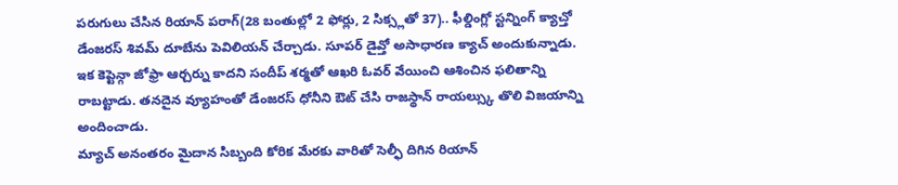పరుగులు చేసిన రియాన్ పరాగ్(28 బంతుల్లో 2 ఫోర్లు, 2 సిక్స్లతో 37).. ఫీల్డింగ్లో స్టన్నింగ్ క్యాచ్తో డేంజరస్ శివమ్ దూబేను పెవిలియన్ చేర్చాడు. సూపర్ డైవ్తో అసాధారణ క్యాచ్ అందుకున్నాడు. ఇక కెప్టెన్గా జోఫ్రా ఆర్చర్ను కాదని సందీప్ శర్మతో ఆఖరి ఓవర్ వేయించి ఆశించిన ఫలితాన్ని రాబట్టాడు. తనదైన వ్యూహంతో డేంజరస్ ధోనీని ఔట్ చేసి రాజస్థాన్ రాయల్స్కు తొలి విజయాన్ని అందించాడు.
మ్యాచ్ అనంతరం మైదాన సిబ్బంది కోరిక మేరకు వారితో సెల్ఫీ దిగిన రియాన్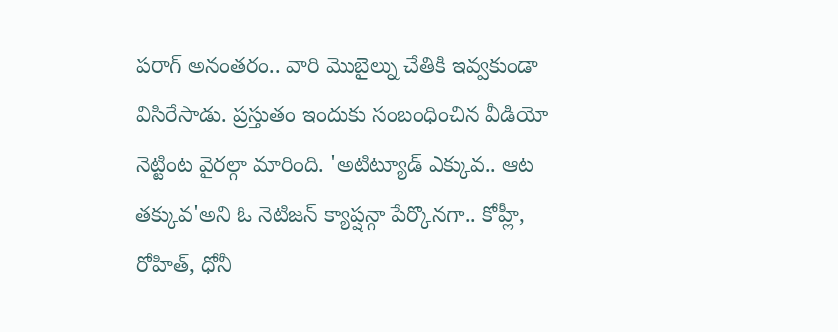పరాగ్ అనంతరం.. వారి మొబైల్ను చేతికి ఇవ్వకుండా విసిరేసాడు. ప్రస్తుతం ఇందుకు సంబంధించిన వీడియో నెట్టింట వైరల్గా మారింది. 'అటిట్యూడ్ ఎక్కువ.. ఆట తక్కువ'అని ఓ నెటిజన్ క్యాప్షన్గా పేర్కొనగా.. కోహ్లీ, రోహిత్, ధోనీ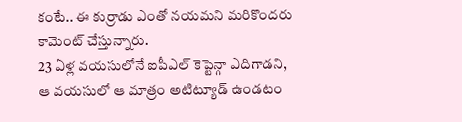కంటే.. ఈ కుర్రాడు ఎంతో నయమని మరికొందరు కామెంట్ చేస్తున్నారు.
23 ఏళ్ల వయసులోనే ఐపీఎల్ కెప్టెన్గా ఎదిగాడని, ఆ వయసులో ఆ మాత్రం అటిట్యూడ్ ఉండటం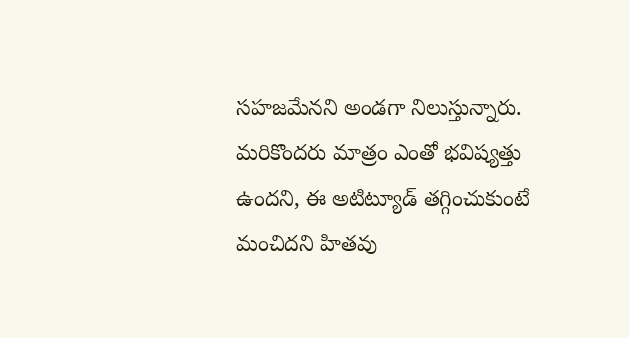సహజమేనని అండగా నిలుస్తున్నారు. మరికొందరు మాత్రం ఎంతో భవిష్యత్తు ఉందని, ఈ అటిట్యూడ్ తగ్గించుకుంటే మంచిదని హితవు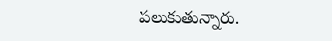పలుకుతున్నారు.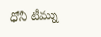ధోనీ టీమ్ను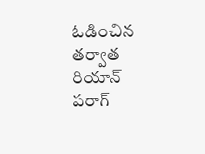ఓడించిన తర్వాత రియాన్ పరాగ్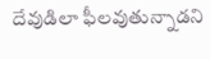దేవుడిలా ఫీలవుతున్నాడని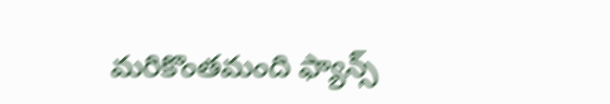మరికొంతమంది ఫ్యాన్స్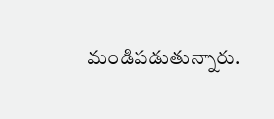మండిపడుతున్నారు.